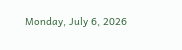Monday, July 6, 2026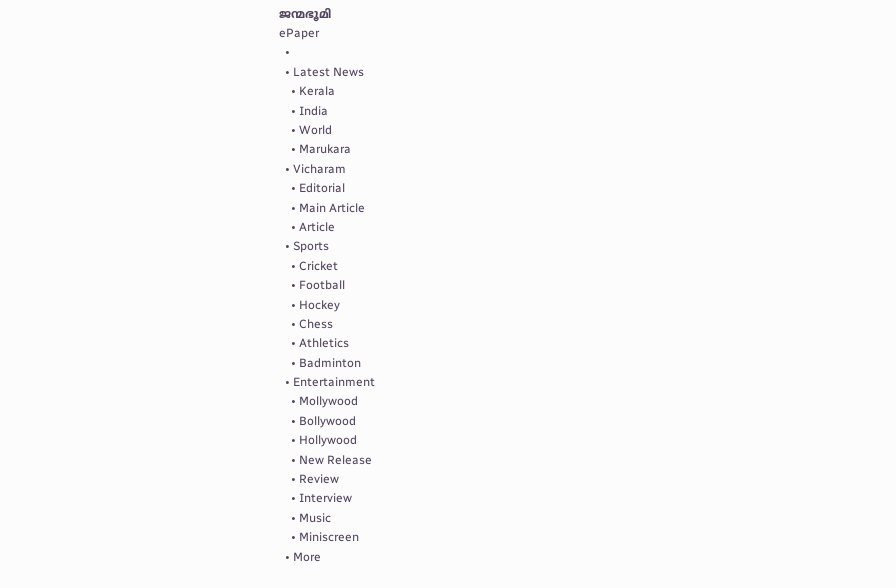ജന്മഭൂമി
ePaper
  •
  • Latest News
    • Kerala
    • India
    • World
    • Marukara
  • Vicharam
    • Editorial
    • Main Article
    • Article
  • Sports
    • Cricket
    • Football
    • Hockey
    • Chess
    • Athletics
    • Badminton
  • Entertainment
    • Mollywood
    • Bollywood
    • Hollywood
    • New Release
    • Review
    • Interview
    • Music
    • Miniscreen
  • More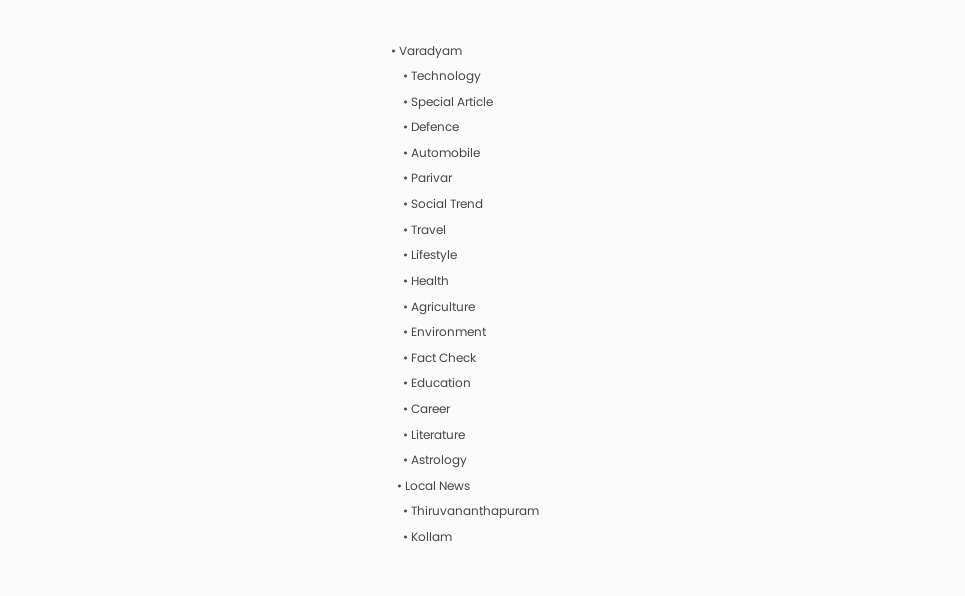• Varadyam
    • Technology
    • Special Article
    • Defence
    • Automobile
    • Parivar
    • Social Trend
    • Travel
    • Lifestyle
    • Health
    • Agriculture
    • Environment
    • Fact Check
    • Education
    • Career
    • Literature
    • Astrology
  • Local News
    • Thiruvananthapuram
    • Kollam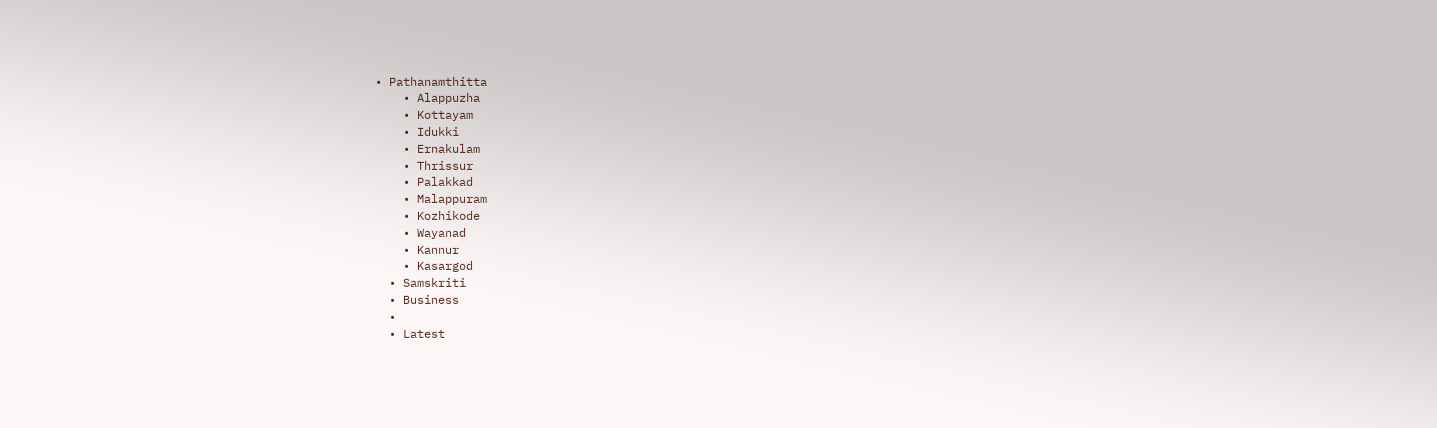• Pathanamthitta
    • Alappuzha
    • Kottayam
    • Idukki
    • Ernakulam
    • Thrissur
    • Palakkad
    • Malappuram
    • Kozhikode
    • Wayanad
    • Kannur
    • Kasargod
  • Samskriti
  • Business
  •
  • Latest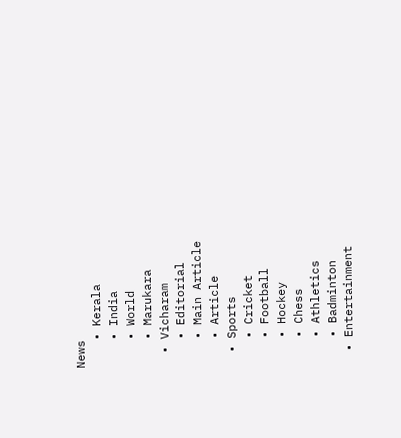News
    • Kerala
    • India
    • World
    • Marukara
  • Vicharam
    • Editorial
    • Main Article
    • Article
  • Sports
    • Cricket
    • Football
    • Hockey
    • Chess
    • Athletics
    • Badminton
  • Entertainment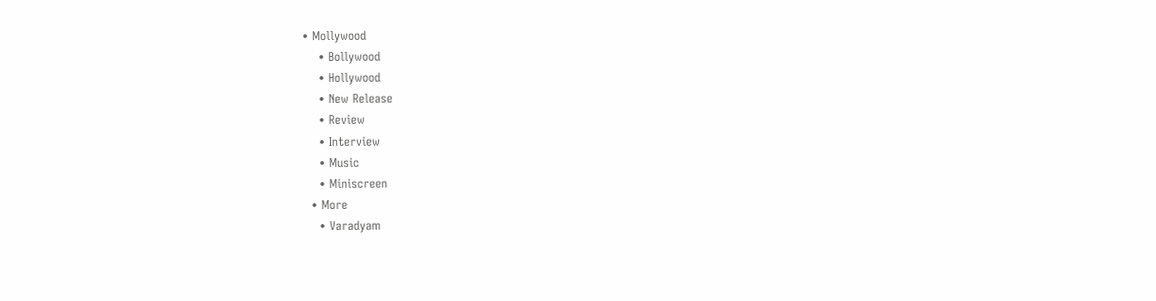• Mollywood
    • Bollywood
    • Hollywood
    • New Release
    • Review
    • Interview
    • Music
    • Miniscreen
  • More
    • Varadyam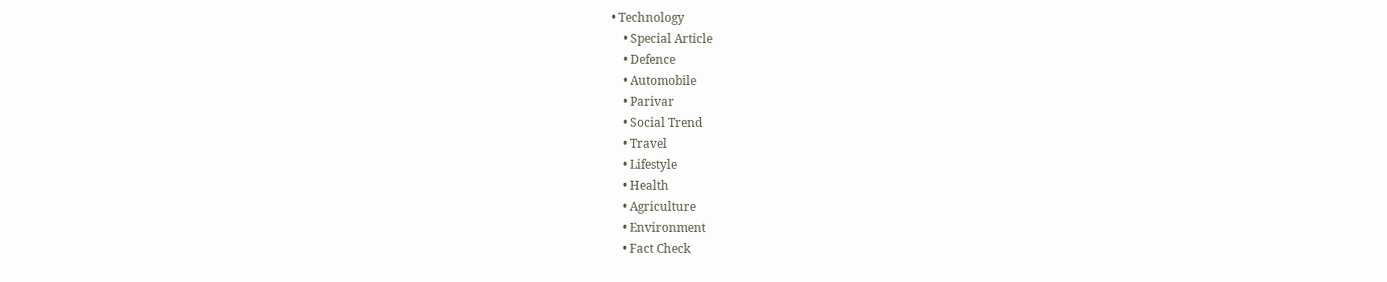• Technology
    • Special Article
    • Defence
    • Automobile
    • Parivar
    • Social Trend
    • Travel
    • Lifestyle
    • Health
    • Agriculture
    • Environment
    • Fact Check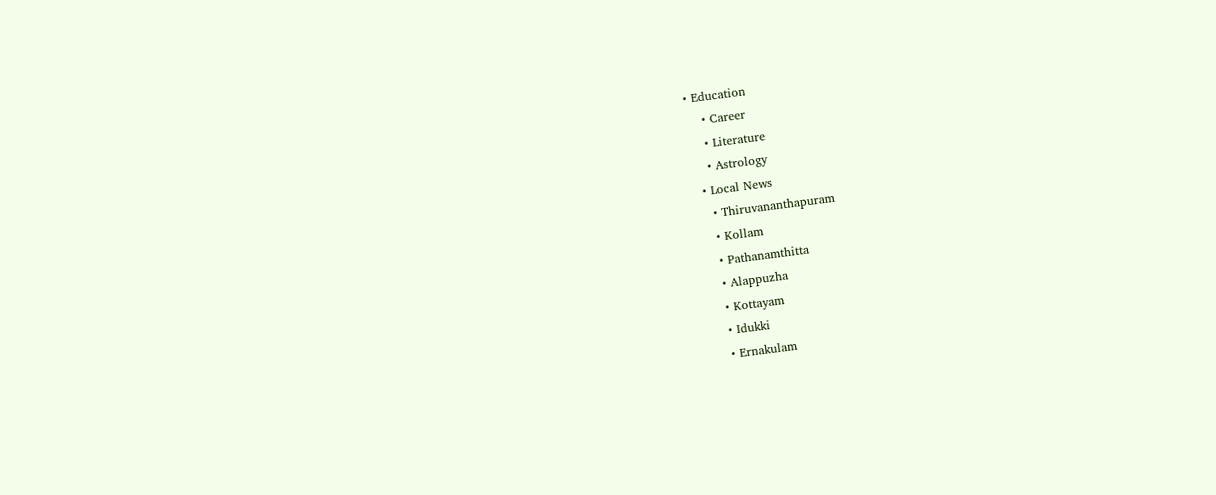• Education
    • Career
    • Literature
    • Astrology
  • Local News
    • Thiruvananthapuram
    • Kollam
    • Pathanamthitta
    • Alappuzha
    • Kottayam
    • Idukki
    • Ernakulam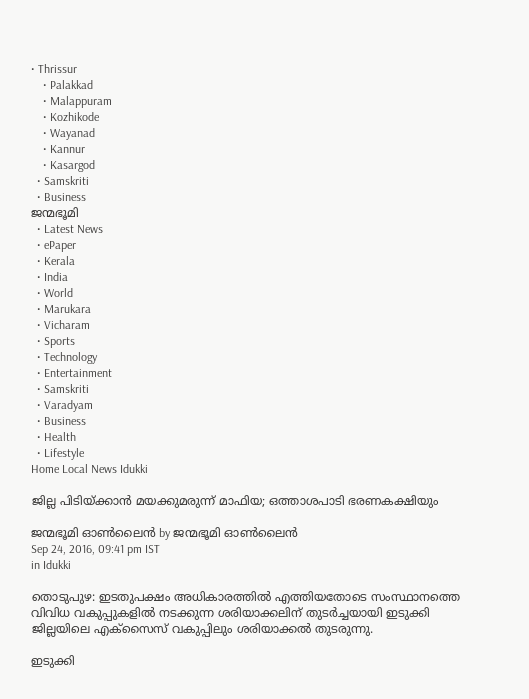• Thrissur
    • Palakkad
    • Malappuram
    • Kozhikode
    • Wayanad
    • Kannur
    • Kasargod
  • Samskriti
  • Business
ജന്മഭൂമി
  • Latest News
  • ePaper
  • Kerala
  • India
  • World
  • Marukara
  • Vicharam
  • Sports
  • Technology
  • Entertainment
  • Samskriti
  • Varadyam
  • Business
  • Health
  • Lifestyle
Home Local News Idukki

ജില്ല പിടിയ്‌ക്കാന്‍ മയക്കുമരുന്ന് മാഫിയ; ഒത്താശപാടി ഭരണകക്ഷിയും

ജന്മഭൂമി ഓണ്‍ലൈന്‍ by ജന്മഭൂമി ഓണ്‍ലൈന്‍
Sep 24, 2016, 09:41 pm IST
in Idukki

തൊടുപുഴ: ഇടതുപക്ഷം അധികാരത്തില്‍ എത്തിയതോടെ സംസ്ഥാനത്തെ വിവിധ വകുപ്പുകളില്‍ നടക്കുന്ന ശരിയാക്കലിന് തുടര്‍ച്ചയായി ഇടുക്കി ജില്ലയിലെ എക്‌സൈസ് വകുപ്പിലും ശരിയാക്കല്‍ തുടരുന്നു.

ഇടുക്കി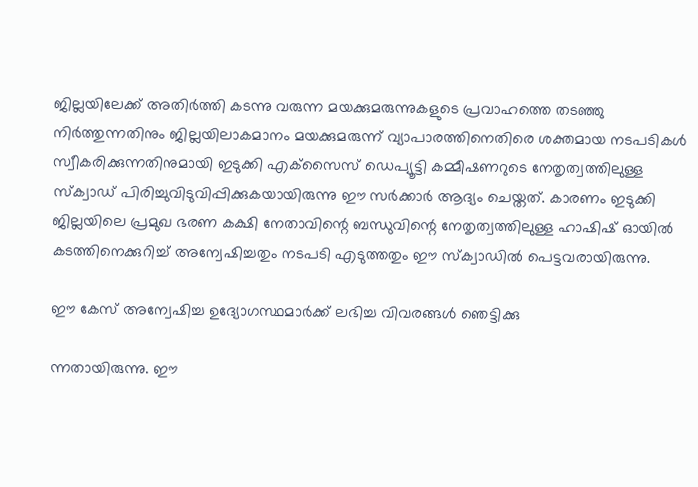ജില്ലയിലേക്ക് അതിര്‍ത്തി കടന്നു വരുന്ന മയക്കുമരുന്നുകളുടെ പ്രവാഹത്തെ തടഞ്ഞു നിര്‍ത്തുന്നതിനും ജില്ലയിലാകമാനം മയക്കുമരുന്ന് വ്യാപാരത്തിനെതിരെ ശക്തമായ നടപടികള്‍ സ്വീകരിക്കുന്നതിനുമായി ഇടുക്കി എക്‌സൈസ് ഡെപ്യൂട്ടി കമ്മീഷണറുടെ നേതൃത്വത്തിലുള്ള സ്‌ക്വാഡ് പിരിച്ചുവിടുവിപ്പിക്കുകയായിരുന്നു ഈ സര്‍ക്കാര്‍ ആദ്യം ചെയ്തത്. കാരണം ഇടുക്കി ജില്ലയിലെ പ്രമുഖ ഭരണ കക്ഷി നേതാവിന്റെ ബന്ധുവിന്റെ നേതൃത്വത്തിലുള്ള ഹാഷിഷ് ഓയില്‍ കടത്തിനെക്കുറിച്ച് അന്വേഷിച്ചതും നടപടി എടുത്തതും ഈ സ്‌ക്വാഡില്‍ പെട്ടവരായിരുന്നു.

ഈ കേസ് അന്വേഷിച്ച ഉദ്യോഗസ്ഥമാര്‍ക്ക് ലഭിച്ച വിവരങ്ങള്‍ ഞെട്ടിക്കു

ന്നതായിരുന്നു. ഈ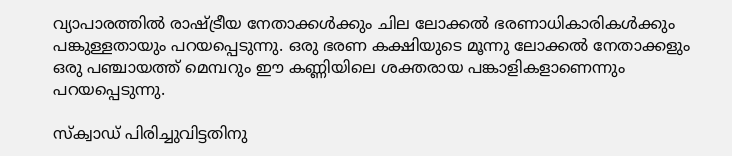വ്യാപാരത്തില്‍ രാഷ്‌ട്രീയ നേതാക്കള്‍ക്കും ചില ലോക്കല്‍ ഭരണാധികാരികള്‍ക്കും പങ്കുള്ളതായും പറയപ്പെടുന്നു. ഒരു ഭരണ കക്ഷിയുടെ മൂന്നു ലോക്കല്‍ നേതാക്കളും ഒരു പഞ്ചായത്ത് മെമ്പറും ഈ കണ്ണിയിലെ ശക്തരായ പങ്കാളികളാണെന്നും പറയപ്പെടുന്നു.

സ്‌ക്വാഡ് പിരിച്ചുവിട്ടതിനു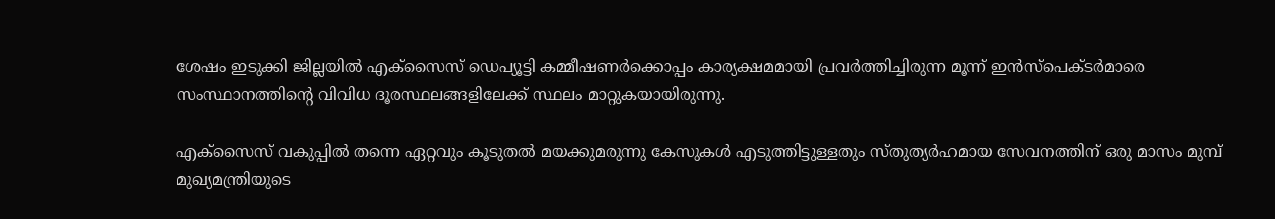ശേഷം ഇടുക്കി ജില്ലയില്‍ എക്‌സൈസ് ഡെപ്യൂട്ടി കമ്മീഷണര്‍ക്കൊപ്പം കാര്യക്ഷമമായി പ്രവര്‍ത്തിച്ചിരുന്ന മൂന്ന് ഇന്‍സ്‌പെക്ടര്‍മാരെ സംസ്ഥാനത്തിന്റെ വിവിധ ദൂരസ്ഥലങ്ങളിലേക്ക് സ്ഥലം മാറ്റുകയായിരുന്നു.

എക്‌സൈസ് വകുപ്പില്‍ തന്നെ ഏറ്റവും കൂടുതല്‍ മയക്കുമരുന്നു കേസുകള്‍ എടുത്തിട്ടുള്ളതും സ്തുത്യര്‍ഹമായ സേവനത്തിന് ഒരു മാസം മുമ്പ് മുഖ്യമന്ത്രിയുടെ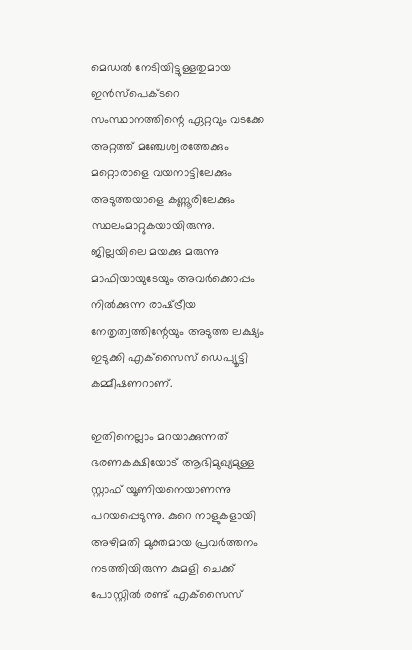മെഡല്‍ നേടിയിട്ടുള്ളതുമായ ഇന്‍സ്‌പെക്ടറെ സംസ്ഥാനത്തിന്റെ ഏറ്റവും വടക്കേ അറ്റത്ത് മഞ്ചേശ്വരത്തേക്കും മറ്റൊരാളെ വയനാട്ടിലേക്കും അടുത്തയാളെ കണ്ണൂരിലേക്കും സ്ഥലംമാറ്റുകയായിരുന്നു. ജില്ലയിലെ മയക്കു മരുന്നു മാഫിയായുടേയും അവര്‍ക്കൊപ്പം നില്‍ക്കുന്ന രാഷ്‌ട്രീയ നേതൃത്വത്തിന്റേയും അടുത്ത ലക്ഷ്യം ഇടുക്കി എക്‌സൈസ് ഡെപ്യൂട്ടി കമ്മീഷണറാണ്.

ഇതിനെല്ലാം മറയാക്കുന്നത് ഭരണകക്ഷിയോട് ആഭിമുഖ്യമുള്ള സ്റ്റാഫ് യൂണിയനെയാണന്നു പറയപ്പെടുന്നു. കുറെ നാളുകളായി അഴിമതി മുക്തമായ പ്രവര്‍ത്തനം നടത്തിയിരുന്ന കുമളി ചെക്ക് പോസ്റ്റില്‍ രണ്ട് എക്‌സൈസ്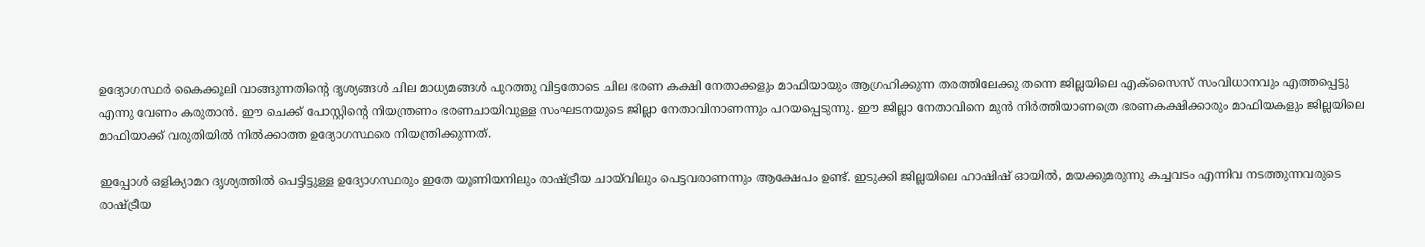ഉദ്യോഗസ്ഥര്‍ കൈക്കൂലി വാങ്ങുന്നതിന്റെ ദൃശ്യങ്ങള്‍ ചില മാധ്യമങ്ങള്‍ പുറത്തു വിട്ടതോടെ ചില ഭരണ കക്ഷി നേതാക്കളും മാഫിയായും ആഗ്രഹിക്കുന്ന തരത്തിലേക്കു തന്നെ ജില്ലയിലെ എക്‌സൈസ് സംവിധാനവും എത്തപ്പെട്ടു എന്നു വേണം കരുതാന്‍. ഈ ചെക്ക് പോസ്റ്റിന്റെ നിയന്ത്രണം ഭരണചായിവുള്ള സംഘടനയുടെ ജില്ലാ നേതാവിനാണന്നും പറയപ്പെടുന്നു. ഈ ജില്ലാ നേതാവിനെ മുന്‍ നിര്‍ത്തിയാണത്രെ ഭരണകക്ഷിക്കാരും മാഫിയകളും ജില്ലയിലെ മാഫിയാക്ക് വരുതിയില്‍ നില്‍ക്കാത്ത ഉദ്യോഗസ്ഥരെ നിയന്ത്രിക്കുന്നത്.

ഇപ്പോള്‍ ഒളിക്യാമറ ദൃശ്യത്തില്‍ പെട്ടിട്ടുള്ള ഉദ്യോഗസ്ഥരും ഇതേ യൂണിയനിലും രാഷ്‌ട്രീയ ചായ്‌വിലും പെട്ടവരാണന്നും ആക്ഷേപം ഉണ്ട്. ഇടുക്കി ജില്ലയിലെ ഹാഷിഷ് ഓയില്‍, മയക്കുമരുന്നു കച്ചവടം എന്നിവ നടത്തുന്നവരുടെ രാഷ്‌ട്രീയ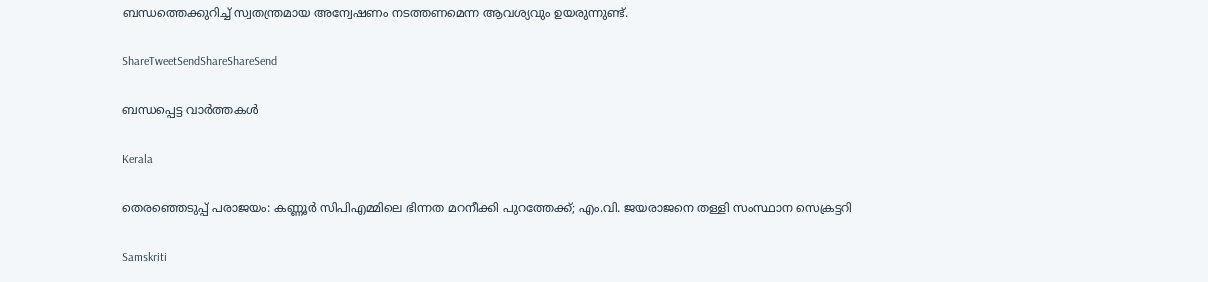ബന്ധത്തെക്കുറിച്ച് സ്വതന്ത്രമായ അന്വേഷണം നടത്തണമെന്ന ആവശ്യവും ഉയരുന്നുണ്ട്.

ShareTweetSendShareShareSend

ബന്ധപ്പെട്ട വാര്‍ത്തകള്‍

Kerala

തെരഞ്ഞെടുപ്പ് പരാജയം: കണ്ണൂര്‍ സിപിഎമ്മിലെ ഭിന്നത മറനീക്കി പുറത്തേക്ക്; എം.വി. ജയരാജനെ തള്ളി സംസ്ഥാന സെക്രട്ടറി

Samskriti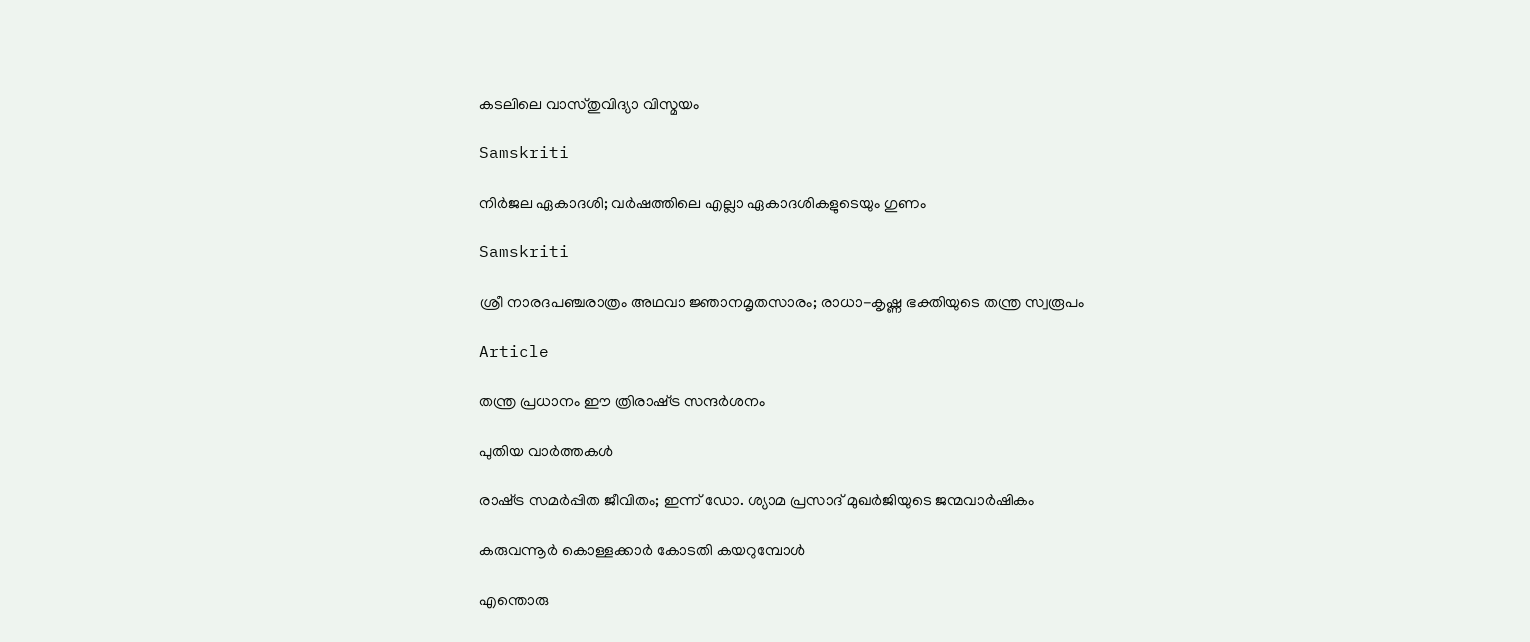കടലിലെ വാസ്തുവിദ്യാ വിസ്മയം

Samskriti

നിര്‍ജല ഏകാദശി; വര്‍ഷത്തിലെ എല്ലാ ഏകാദശികളുടെയും ഗുണം

Samskriti

ശ്രീ നാരദപഞ്ചരാത്രം അഥവാ ജ്ഞാനമൃതസാരം; രാധാ-കൃഷ്ണ ഭക്തിയുടെ തന്ത്ര സ്വരൂപം

Article

തന്ത്ര പ്രധാനം ഈ ത്രിരാഷ്‌ട്ര സന്ദര്‍ശനം

പുതിയ വാര്‍ത്തകള്‍

രാഷ്‌ട്ര സമര്‍പ്പിത ജീവിതം; ഇന്ന് ഡോ. ശ്യാമ പ്രസാദ് മുഖര്‍ജിയുടെ ജന്മവാര്‍ഷികം

കരുവന്നൂര്‍ കൊള്ളക്കാര്‍ കോടതി കയറുമ്പോള്‍

എന്തൊരു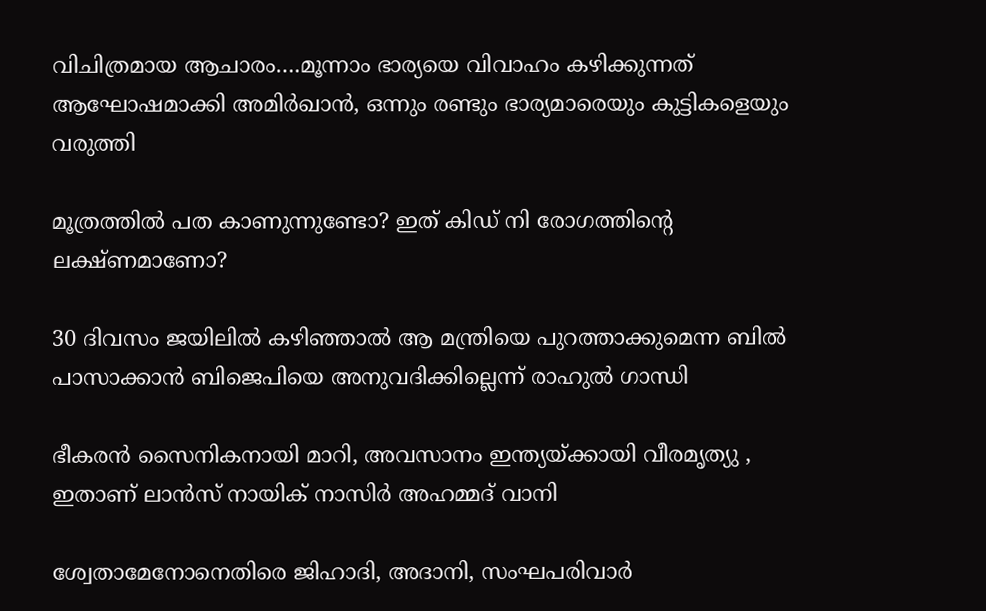വിചിത്രമായ ആചാരം….മൂന്നാം ഭാര്യയെ വിവാഹം കഴിക്കുന്നത് ആഘോഷമാക്കി അമിര്‍ഖാന്‍, ഒന്നും രണ്ടും ഭാര്യമാരെയും കുട്ടികളെയും വരുത്തി

മൂത്രത്തില്‍ പത കാണുന്നുണ്ടോ? ഇത് കിഡ് നി രോഗത്തിന്റെ ലക്ഷ്ണമാണോ?

30 ദിവസം ജയിലില്‍ കഴിഞ്ഞാല്‍ ആ മന്ത്രിയെ പുറത്താക്കുമെന്ന ബില്‍ പാസാക്കാന്‍ ബിജെപിയെ അനുവദിക്കില്ലെന്ന് രാഹുല്‍ ഗാന്ധി

ഭീകരന്‍ സൈനികനായി മാറി, അവസാനം ഇന്ത്യയ്‌ക്കായി വീരമൃത്യു , ഇതാണ് ലാന്‍സ് നായിക് നാസിര്‍ അഹമ്മദ് വാനി

ശ്വേതാമേനോനെതിരെ ജിഹാദി, അദാനി, സംഘപരിവാര്‍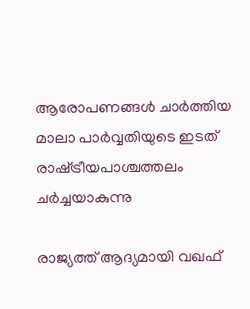ആരോപണങ്ങള്‍ ചാര്‍ത്തിയ മാലാ പാര്‍വ്വതിയുടെ ഇടത് രാഷ്‌ട്രീയപാശ്ചത്തലം ചര്‍ച്ചയാകുന്നു

രാജ്യത്ത് ആദ്യമായി വഖഫ്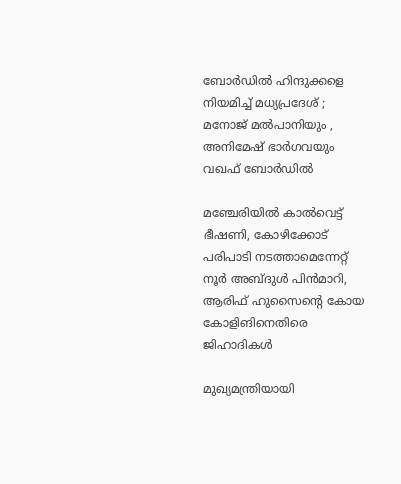ബോർഡിൽ ഹിന്ദുക്കളെ നിയമിച്ച് മധ്യപ്രദേശ് ; മനോജ് മൽപാനിയും , അനിമേഷ് ഭാർഗവയും വഖഫ് ബോർഡിൽ

മഞ്ചേരിയില്‍ കാല്‍വെട്ട് ഭീഷണി, കോഴിക്കോട് പരിപാടി നടത്താമെന്നേറ്റ് നൂര്‍ അബ്ദുള്‍ പിന്‍മാറി, ആരിഫ് ഹുസൈന്റെ കോയ കോളിങിനെതിരെ ജിഹാദികള്‍

മുഖ്യമന്ത്രിയായി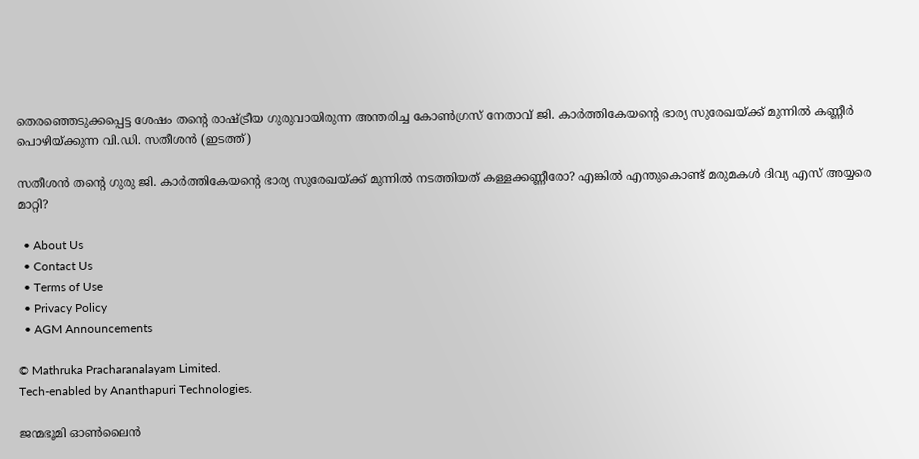തെരഞ്ഞെടുക്കപ്പെട്ട ശേഷം തന്‍റെ രാഷ്ട്രീയ ഗുരുവായിരുന്ന അന്തരിച്ച കോണ്‍ഗ്രസ് നേതാവ് ജി. കാര്‍ത്തികേയന്‍റെ ഭാര്യ സുരേഖയ്ക്ക് മുന്നില്‍ കണ്ണീര്‍ പൊഴിയ്ക്കുന്ന വി.ഡി. സതീശന്‍ (ഇടത്ത്)

സതീശന്‍ തന്റെ ഗുരു ജി. കാര്‍ത്തികേയന്റെ ഭാര്യ സുരേഖയ്‌ക്ക് മുന്നില്‍ നടത്തിയത് കള്ളക്കണ്ണീരോ? എങ്കില്‍ എന്തുകൊണ്ട് മരുമകള്‍ ദിവ്യ എസ് അയ്യരെ മാറ്റി?

  • About Us
  • Contact Us
  • Terms of Use
  • Privacy Policy
  • AGM Announcements

© Mathruka Pracharanalayam Limited.
Tech-enabled by Ananthapuri Technologies.

ജന്മഭൂമി ഓണ്‍ലൈന്‍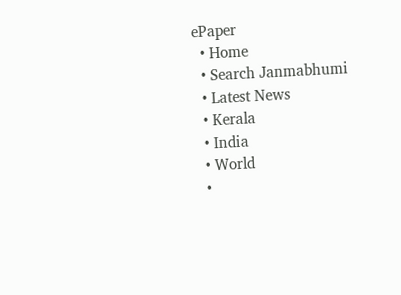ePaper
  • Home
  • Search Janmabhumi
  • Latest News
  • Kerala
  • India
  • World
  •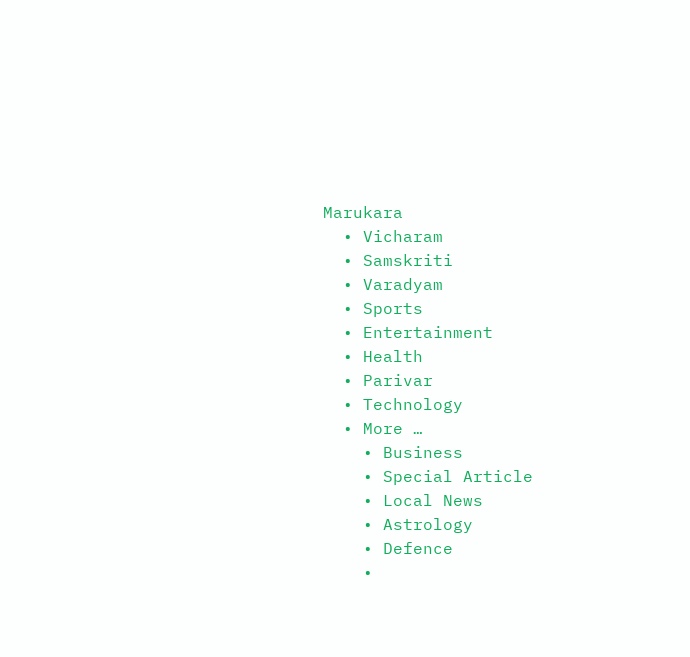Marukara
  • Vicharam
  • Samskriti
  • Varadyam
  • Sports
  • Entertainment
  • Health
  • Parivar
  • Technology
  • More …
    • Business
    • Special Article
    • Local News
    • Astrology
    • Defence
    •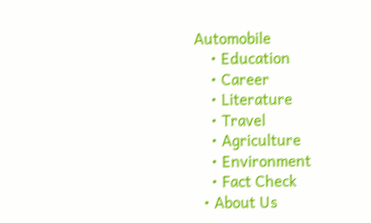Automobile
    • Education
    • Career
    • Literature
    • Travel
    • Agriculture
    • Environment
    • Fact Check
  • About Us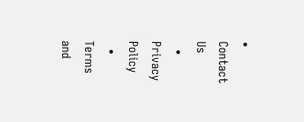• Contact Us
  • Privacy Policy
  • Terms and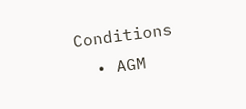Conditions
  • AGM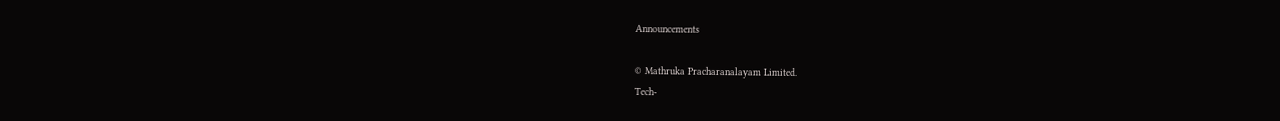Announcements

© Mathruka Pracharanalayam Limited.
Tech-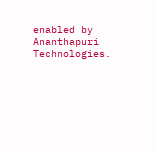enabled by Ananthapuri Technologies.